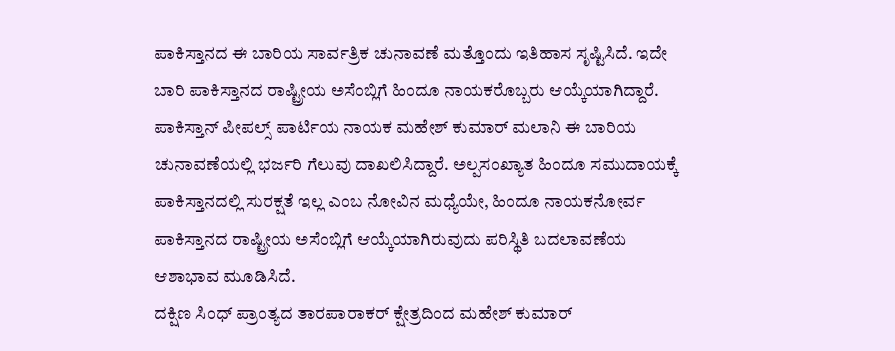ಪಾಕಿಸ್ತಾನದ ಈ ಬಾರಿಯ ಸಾರ್ವತ್ರಿಕ ಚುನಾವಣೆ ಮತ್ತೊಂದು ಇತಿಹಾಸ ಸೃಷ್ಟಿಸಿದೆ. ಇದೇ ಬಾರಿ ಪಾಕಿಸ್ತಾನದ ರಾಷ್ಟ್ರೀಯ ಅಸೆಂಬ್ಲಿಗೆ ಹಿಂದೂ ನಾಯಕರೊಬ್ಬರು ಆಯ್ಕೆಯಾಗಿದ್ದಾರೆ. ಪಾಕಿಸ್ತಾನ್ ಪೀಪಲ್ಸ್ ಪಾರ್ಟಿಯ ನಾಯಕ ಮಹೇಶ್ ಕುಮಾರ್ ಮಲಾನಿ ಈ ಬಾರಿಯ ಚುನಾವಣೆಯಲ್ಲಿ ಭರ್ಜರಿ ಗೆಲುವು ದಾಖಲಿಸಿದ್ದಾರೆ. ಅಲ್ಪಸಂಖ್ಯಾತ ಹಿಂದೂ ಸಮುದಾಯಕ್ಕೆ ಪಾಕಿಸ್ತಾನದಲ್ಲಿ ಸುರಕ್ಷತೆ ಇಲ್ಲ ಎಂಬ ನೋವಿನ ಮಧ್ಯೆಯೇ, ಹಿಂದೂ ನಾಯಕನೋರ್ವ ಪಾಕಿಸ್ತಾನದ ರಾಷ್ಟ್ರೀಯ ಅಸೆಂಬ್ಲಿಗೆ ಆಯ್ಕೆಯಾಗಿರುವುದು ಪರಿಸ್ಥಿತಿ ಬದಲಾವಣೆಯ ಆಶಾಭಾವ ಮೂಡಿಸಿದೆ.
ದಕ್ಷಿಣ ಸಿಂಧ್ ಪ್ರಾಂತ್ಯದ ತಾರಪಾರಾಕರ್ ಕ್ಷೇತ್ರದಿಂದ ಮಹೇಶ್ ಕುಮಾರ್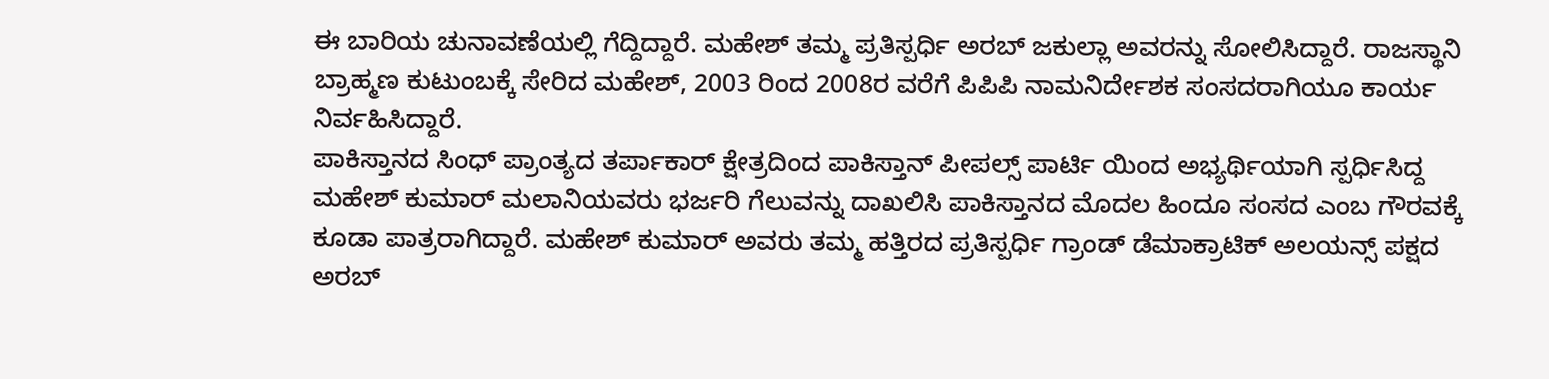ಈ ಬಾರಿಯ ಚುನಾವಣೆಯಲ್ಲಿ ಗೆದ್ದಿದ್ದಾರೆ. ಮಹೇಶ್ ತಮ್ಮ ಪ್ರತಿಸ್ಪರ್ಧಿ ಅರಬ್ ಜಕುಲ್ಲಾ ಅವರನ್ನು ಸೋಲಿಸಿದ್ದಾರೆ. ರಾಜಸ್ಥಾನಿ ಬ್ರಾಹ್ಮಣ ಕುಟುಂಬಕ್ಕೆ ಸೇರಿದ ಮಹೇಶ್, 2003 ರಿಂದ 2008ರ ವರೆಗೆ ಪಿಪಿಪಿ ನಾಮನಿರ್ದೇಶಕ ಸಂಸದರಾಗಿಯೂ ಕಾರ್ಯ ನಿರ್ವಹಿಸಿದ್ದಾರೆ.
ಪಾಕಿಸ್ತಾನದ ಸಿಂಧ್ ಪ್ರಾಂತ್ಯದ ತರ್ಪಾಕಾರ್ ಕ್ಷೇತ್ರದಿಂದ ಪಾಕಿಸ್ತಾನ್ ಪೀಪಲ್ಸ್ ಪಾರ್ಟಿ ಯಿಂದ ಅಭ್ಯರ್ಥಿಯಾಗಿ ಸ್ಪರ್ಧಿಸಿದ್ದ ಮಹೇಶ್ ಕುಮಾರ್ ಮಲಾನಿಯವರು ಭರ್ಜರಿ ಗೆಲುವನ್ನು ದಾಖಲಿಸಿ ಪಾಕಿಸ್ತಾನದ ಮೊದಲ ಹಿಂದೂ ಸಂಸದ ಎಂಬ ಗೌರವಕ್ಕೆ ಕೂಡಾ ಪಾತ್ರರಾಗಿದ್ದಾರೆ. ಮಹೇಶ್ ಕುಮಾರ್ ಅವರು ತಮ್ಮ ಹತ್ತಿರದ ಪ್ರತಿಸ್ಪರ್ಧಿ ಗ್ರಾಂಡ್ ಡೆಮಾಕ್ರಾಟಿಕ್ ಅಲಯನ್ಸ್ ಪಕ್ಷದ ಅರಬ್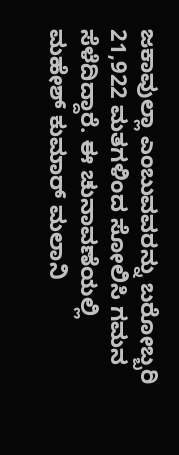ಜಕಾವುಲ್ಲಾ ಎಂಬುವವರನ್ನು ಬರೋಬ್ಬರಿ 21,922 ಮತಗಳಿಂದ ಸೋಲಿಸಿ ಗಮನ ಸೆಳೆದಿದ್ದಾರೆ. ಈ ಚುನಾವಣೆಯಲ್ಲಿ ಮಹೇಶ್ ಕುಮಾರ್ ಮಲಾನಿ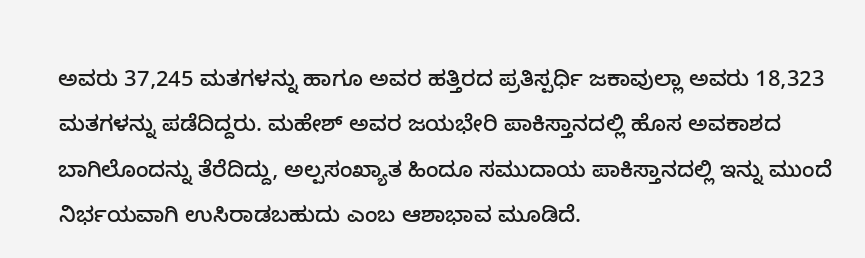ಅವರು 37,245 ಮತಗಳನ್ನು ಹಾಗೂ ಅವರ ಹತ್ತಿರದ ಪ್ರತಿಸ್ಪರ್ಧಿ ಜಕಾವುಲ್ಲಾ ಅವರು 18,323 ಮತಗಳನ್ನು ಪಡೆದಿದ್ದರು. ಮಹೇಶ್ ಅವರ ಜಯಭೇರಿ ಪಾಕಿಸ್ತಾನದಲ್ಲಿ ಹೊಸ ಅವಕಾಶದ ಬಾಗಿಲೊಂದನ್ನು ತೆರೆದಿದ್ದು, ಅಲ್ಪಸಂಖ್ಯಾತ ಹಿಂದೂ ಸಮುದಾಯ ಪಾಕಿಸ್ತಾನದಲ್ಲಿ ಇನ್ನು ಮುಂದೆ ನಿರ್ಭಯವಾಗಿ ಉಸಿರಾಡಬಹುದು ಎಂಬ ಆಶಾಭಾವ ಮೂಡಿದೆ.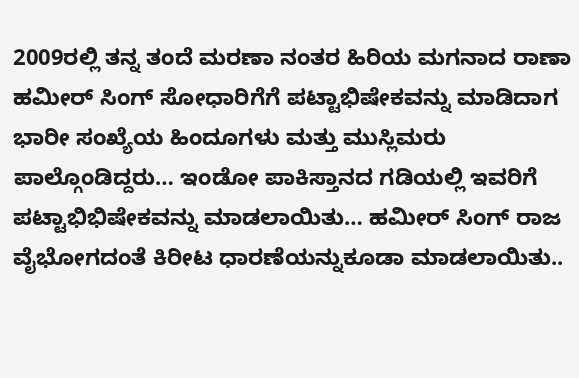2009ರಲ್ಲಿ ತನ್ನ ತಂದೆ ಮರಣಾ ನಂತರ ಹಿರಿಯ ಮಗನಾದ ರಾಣಾ ಹಮೀರ್ ಸಿಂಗ್ ಸೋಧಾರಿಗೆಗೆ ಪಟ್ಟಾಭಿಷೇಕವನ್ನು ಮಾಡಿದಾಗ ಭಾರೀ ಸಂಖ್ಯೆಯ ಹಿಂದೂಗಳು ಮತ್ತು ಮುಸ್ಲಿಮರು ಪಾಲ್ಗೊಂಡಿದ್ದರು… ಇಂಡೋ ಪಾಕಿಸ್ತಾನದ ಗಡಿಯಲ್ಲಿ ಇವರಿಗೆ ಪಟ್ಟಾಭಿಭಿಷೇಕವನ್ನು ಮಾಡಲಾಯಿತು… ಹಮೀರ್ ಸಿಂಗ್ ರಾಜ ವೈಭೋಗದಂತೆ ಕಿರೀಟ ಧಾರಣೆಯನ್ನುಕೂಡಾ ಮಾಡಲಾಯಿತು..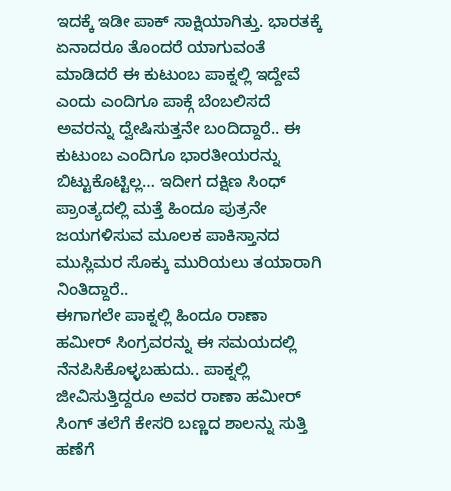ಇದಕ್ಕೆ ಇಡೀ ಪಾಕ್ ಸಾಕ್ಷಿಯಾಗಿತ್ತು. ಭಾರತಕ್ಕೆ ಏನಾದರೂ ತೊಂದರೆ ಯಾಗುವಂತೆ ಮಾಡಿದರೆ ಈ ಕುಟುಂಬ ಪಾಕ್ನಲ್ಲಿ ಇದ್ದೇವೆ ಎಂದು ಎಂದಿಗೂ ಪಾಕ್ಗೆ ಬೆಂಬಲಿಸದೆ ಅವರನ್ನು ದ್ವೇಷಿಸುತ್ತನೇ ಬಂದಿದ್ದಾರೆ.. ಈ ಕುಟುಂಬ ಎಂದಿಗೂ ಭಾರತೀಯರನ್ನು ಬಿಟ್ಟುಕೊಟ್ಟಿಲ್ಲ… ಇದೀಗ ದಕ್ಷಿಣ ಸಿಂಧ್ ಪ್ರಾಂತ್ಯದಲ್ಲಿ ಮತ್ತೆ ಹಿಂದೂ ಪುತ್ರನೇ ಜಯಗಳಿಸುವ ಮೂಲಕ ಪಾಕಿಸ್ತಾನದ ಮುಸ್ಲಿಮರ ಸೊಕ್ಕು ಮುರಿಯಲು ತಯಾರಾಗಿ ನಿಂತಿದ್ದಾರೆ..
ಈಗಾಗಲೇ ಪಾಕ್ನಲ್ಲಿ ಹಿಂದೂ ರಾಣಾ ಹಮೀರ್ ಸಿಂಗ್ರವರನ್ನು ಈ ಸಮಯದಲ್ಲಿ ನೆನಪಿಸಿಕೊಳ್ಳಬಹುದು.. ಪಾಕ್ನಲ್ಲಿ ಜೀವಿಸುತ್ತಿದ್ದರೂ ಅವರ ರಾಣಾ ಹಮೀರ್ ಸಿಂಗ್ ತಲೆಗೆ ಕೇಸರಿ ಬಣ್ಣದ ಶಾಲನ್ನು ಸುತ್ತಿ ಹಣೆಗೆ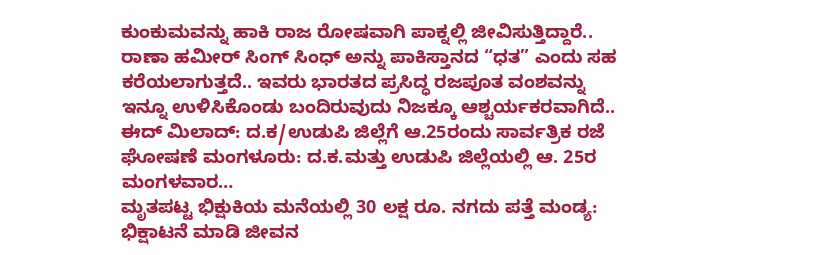ಕುಂಕುಮವನ್ನು ಹಾಕಿ ರಾಜ ರೋಷವಾಗಿ ಪಾಕ್ನಲ್ಲಿ ಜೀವಿಸುತ್ತಿದ್ದಾರೆ.. ರಾಣಾ ಹಮೀರ್ ಸಿಂಗ್ ಸಿಂಧ್ ಅನ್ನು ಪಾಕಿಸ್ತಾನದ “ಧತ” ಎಂದು ಸಹ ಕರೆಯಲಾಗುತ್ತದೆ.. ಇವರು ಭಾರತದ ಪ್ರಸಿದ್ಧ ರಜಪೂತ ವಂಶವನ್ನು ಇನ್ನೂ ಉಳಿಸಿಕೊಂಡು ಬಂದಿರುವುದು ನಿಜಕ್ಕೂ ಆಶ್ಚರ್ಯಕರವಾಗಿದೆ..
ಈದ್ ಮಿಲಾದ್: ದ.ಕ/ಉಡುಪಿ ಜಿಲ್ಲೆಗೆ ಆ.25ರಂದು ಸಾರ್ವತ್ರಿಕ ರಜೆ ಘೋಷಣೆ ಮಂಗಳೂರು: ದ.ಕ.ಮತ್ತು ಉಡುಪಿ ಜಿಲ್ಲೆಯಲ್ಲಿ ಆ. 25ರ ಮಂಗಳವಾರ…
ಮೃತಪಟ್ಟ ಭಿಕ್ಷುಕಿಯ ಮನೆಯಲ್ಲಿ 30 ಲಕ್ಷ ರೂ. ನಗದು ಪತ್ತೆ ಮಂಡ್ಯ: ಭಿಕ್ಷಾಟನೆ ಮಾಡಿ ಜೀವನ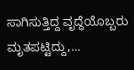ಸಾಗಿಸುತ್ತಿದ್ದ ವೃದ್ಧೆಯೊಬ್ಬರು ಮೃತಪಟ್ಟಿದ್ದು,…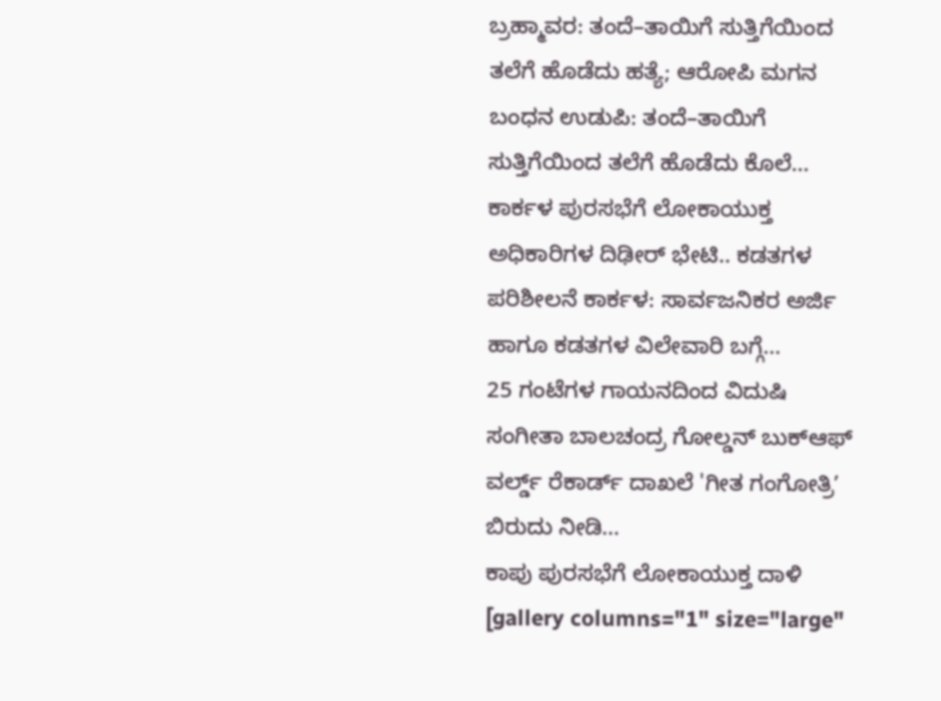ಬ್ರಹ್ಮಾವರ: ತಂದೆ–ತಾಯಿಗೆ ಸುತ್ತಿಗೆಯಿಂದ ತಲೆಗೆ ಹೊಡೆದು ಹತ್ಯೆ; ಆರೋಪಿ ಮಗನ ಬಂಧನ ಉಡುಪಿ: ತಂದೆ–ತಾಯಿಗೆ ಸುತ್ತಿಗೆಯಿಂದ ತಲೆಗೆ ಹೊಡೆದು ಕೊಲೆ…
ಕಾರ್ಕಳ ಪುರಸಭೆಗೆ ಲೋಕಾಯುಕ್ತ ಅಧಿಕಾರಿಗಳ ದಿಢೀರ್ ಭೇಟಿ.. ಕಡತಗಳ ಪರಿಶೀಲನೆ ಕಾರ್ಕಳ: ಸಾರ್ವಜನಿಕರ ಅರ್ಜಿ ಹಾಗೂ ಕಡತಗಳ ವಿಲೇವಾರಿ ಬಗ್ಗೆ…
25 ಗಂಟೆಗಳ ಗಾಯನದಿಂದ ವಿದುಷಿ ಸಂಗೀತಾ ಬಾಲಚಂದ್ರ ಗೋಲ್ಡನ್ ಬುಕ್ಆಫ್ ವರ್ಲ್ಡ್ ರೆಕಾರ್ಡ್ ದಾಖಲೆ 'ಗೀತ ಗಂಗೋತ್ರಿʼ ಬಿರುದು ನೀಡಿ…
ಕಾಪು ಪುರಸಭೆಗೆ ಲೋಕಾಯುಕ್ತ ದಾಳಿ [gallery columns="1" size="large"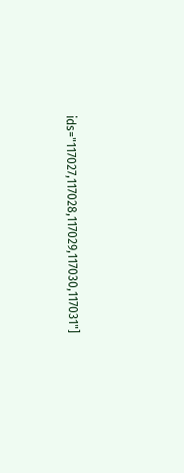ids="117027,117028,117029,117030,117031"]